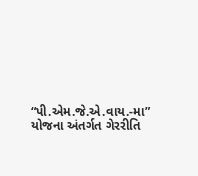“પી.એમ.જે.એ.વાય.-મા” યોજના અંતર્ગત ગેરરીતિ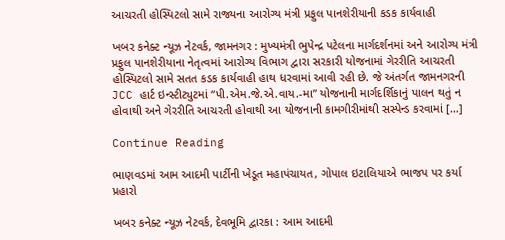આચરતી હોસ્પિટલો સામે રાજ્યના આરોગ્ય મંત્રી પ્રફુલ પાનશેરીયાની કડક કાર્યવાહી

ખબર કનેક્ટ ન્યૂઝ નેટવર્ક, જામનગર : મુખ્યમંત્રી ભુપેન્દ્ર પટેલના માર્ગદર્શનમાં અને આરોગ્ય મંત્રી પ્રફુલ પાનશેરીયાના નેતૃત્વમાં આરોગ્ય વિભાગ દ્વારા સરકારી યોજનામાં ગેરરીતિ આચરતી હોસ્પિટલો સામે સતત કડક કાર્યવાહી હાથ ધરવામાં આવી રહી છે. જે અંતર્ગત જામનગરની JCC હાર્ટ ઇન્સ્ટીટ્યુટમાં “પી.એમ.જે.એ.વાય.-મા” યોજનાની માર્ગદર્શિકાનું પાલન થતું ન હોવાથી અને ગેરરીતિ આચરતી હોવાથી આ યોજનાની કામગીરીમાંથી સસ્પેન્ડ કરવામાં […]

Continue Reading

ભાણવડમાં આમ આદમી પાર્ટીની ખેડૂત મહાપંચાયત, ગોપાલ ઇટાલિયાએ ભાજપ પર કર્યા પ્રહારો

ખબર કનેક્ટ ન્યૂઝ નેટવર્ક, દેવભૂમિ દ્વારકા : આમ આદમી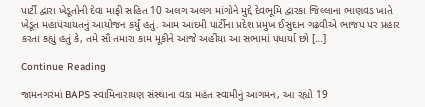પાર્ટી દ્વારા ખેડૂતોની દેવા માફી સહિત 10 અલગ અલગ માંગોને મુદ્દે દેવભૂમિ દ્વારકા જિલ્લાના ભાણવડ ખાતે ખેડૂત મહાપંચાયતનું આયોજન કર્યું હતું. આમ આદમી પાર્ટીના પ્રદેશ પ્રમુખ ઈસુદાન ગઢવીએ ભાજપ પર પ્રહાર કરતા કહ્યું હતું કે, તમે સૌ તમારા કામ મૂકીને આજે અહીંયા આ સભામાં પધાર્યા છો […]

Continue Reading

જામનગરમાં BAPS સ્વામિનારાયણ સંસ્થાના વડા મહંત સ્વામીનું આગમન, આ રહ્યો 19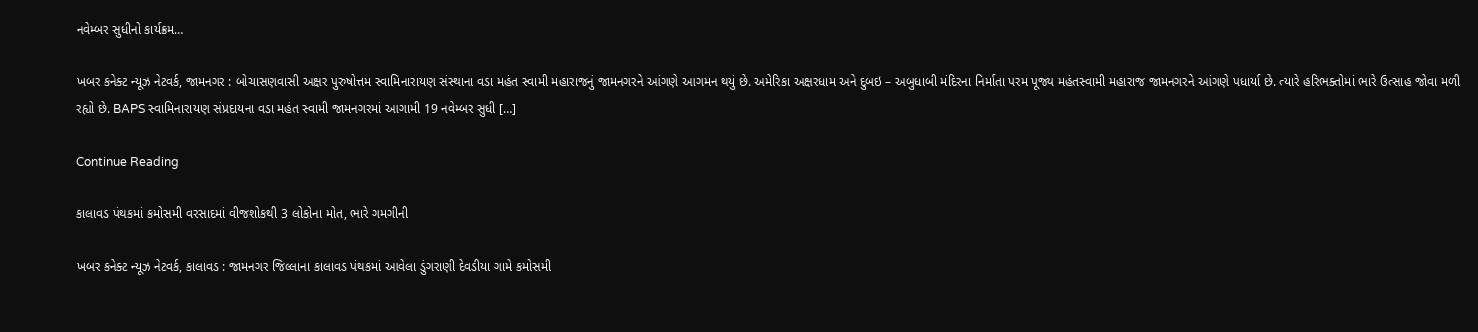નવેમ્બર સુધીનો કાર્યક્રમ…

ખબર કનેક્ટ ન્યૂઝ નેટવર્ક, જામનગર : બોચાસણવાસી અક્ષર પુરુષોત્તમ સ્વામિનારાયણ સંસ્થાના વડા મહંત સ્વામી મહારાજનું જામનગરને આંગણે આગમન થયું છે. અમેરિકા અક્ષરધામ અને દુબઇ – અબુધાબી મંદિરના નિર્માતા પરમ પૂજ્ય મહંતસ્વામી મહારાજ જામનગરને આંગણે પધાર્યા છે. ત્યારે હરિભક્તોમાં ભારે ઉત્સાહ જોવા મળી રહ્યો છે. BAPS સ્વામિનારાયણ સંપ્રદાયના વડા મહંત સ્વામી જામનગરમાં આગામી 19 નવેમ્બર સુધી […]

Continue Reading

કાલાવડ પંથકમાં કમોસમી વરસાદમાં વીજશોકથી 3 લોકોના મોત, ભારે ગમગીની

ખબર કનેક્ટ ન્યૂઝ નેટવર્ક, કાલાવડ : જામનગર જિલ્લાના કાલાવડ પંથકમાં આવેલા ડુંગરાણી દેવડીયા ગામે કમોસમી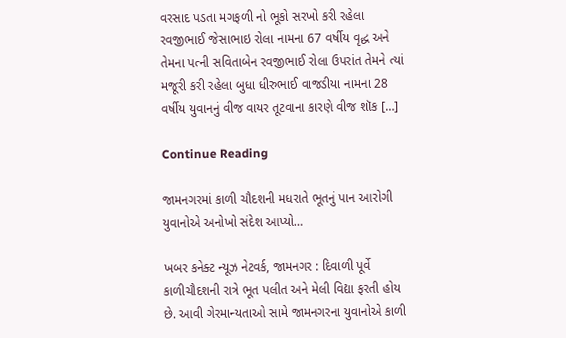વરસાદ પડતા મગફળી નો ભૂકો સરખો કરી રહેલા રવજીભાઈ જેસાભાઇ રોલા નામના 67 વર્ષીય વૃદ્ધ અને તેમના પત્ની સવિતાબેન રવજીભાઈ રોલા ઉપરાંત તેમને ત્યાં મજૂરી કરી રહેલા બુધા ધીરુભાઈ વાજડીયા નામના 28 વર્ષીય યુવાનનું વીજ વાયર તૂટવાના કારણે વીજ શૉક […]

Continue Reading

જામનગરમાં કાળી ચૌદશની મધરાતે ભૂતનું પાન આરોગી યુવાનોએ અનોખો સંદેશ આપ્યો…

ખબર કનેક્ટ ન્યૂઝ નેટવર્ક, જામનગર : દિવાળી પૂર્વે કાળીચૌદશની રાત્રે ભૂત પલીત અને મેલી વિદ્યા ફરતી હોય છે. આવી ગેરમાન્યતાઓ સામે જામનગરના યુવાનોએ કાળી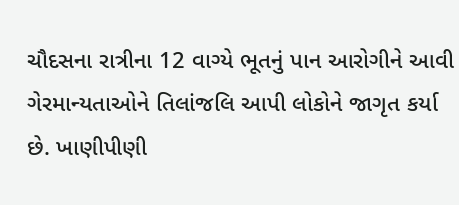ચૌદસના રાત્રીના 12 વાગ્યે ભૂતનું પાન આરોગીને આવી ગેરમાન્યતાઓને તિલાંજલિ આપી લોકોને જાગૃત કર્યા છે. ખાણીપીણી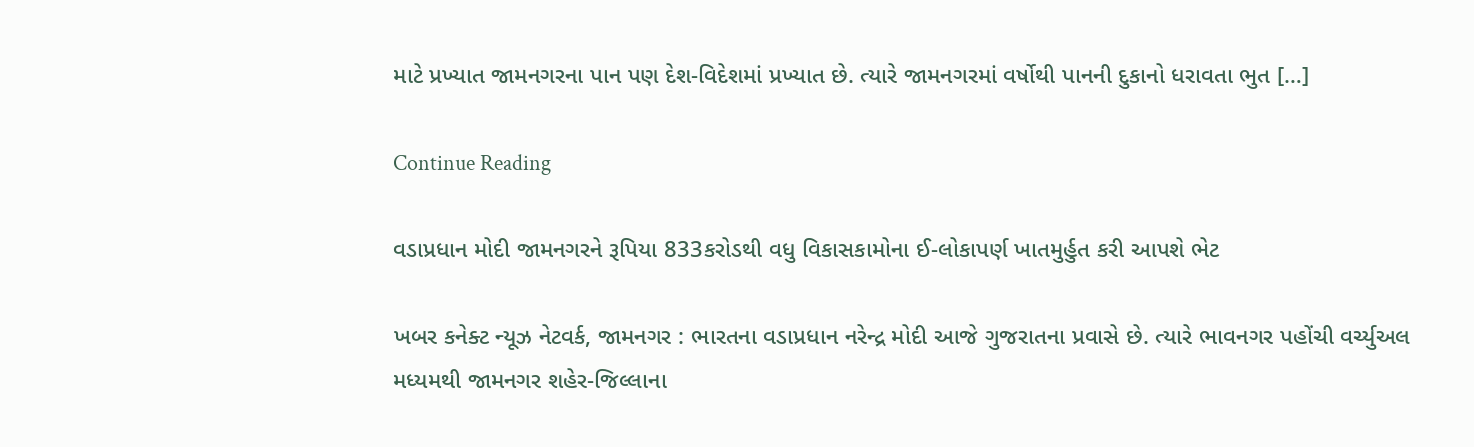માટે પ્રખ્યાત જામનગરના પાન પણ દેશ-વિદેશમાં પ્રખ્યાત છે. ત્યારે જામનગરમાં વર્ષોથી પાનની દુકાનો ધરાવતા ભુત […]

Continue Reading

વડાપ્રધાન મોદી જામનગરને રૂપિયા 833કરોડથી વધુ વિકાસકામોના ઈ-લોકાપર્ણ ખાતમુર્હુત કરી આપશે ભેટ

ખબર કનેક્ટ ન્યૂઝ નેટવર્ક, જામનગર : ભારતના વડાપ્રધાન નરેન્દ્ર મોદી આજે ગુજરાતના પ્રવાસે છે. ત્યારે ભાવનગર પહોંચી વર્ચ્યુઅલ મધ્યમથી જામનગર શહેર-જિલ્લાના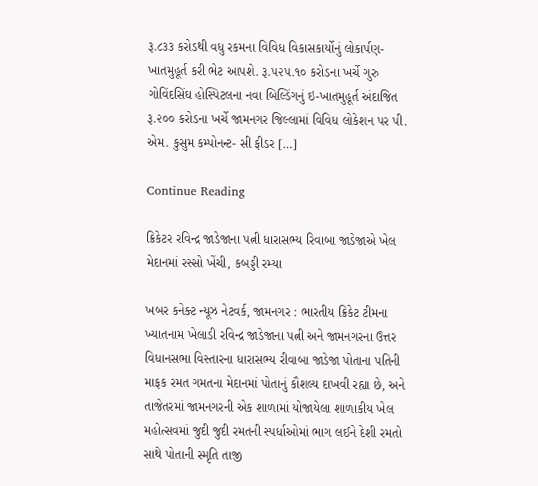રૂ.૮૩૩ કરોડથી વધુ રકમના વિવિધ વિકાસકાર્યોનું લોકાર્પણ-ખાતમુહૂર્ત કરી ભેટ આપશે. રૂ.૫૨૫.૧૦ કરોડના ખર્ચે ગુરુ ગોવિંદસિંઘ હોસ્પિટલના નવા બિલ્ડિંગનું ઇ-ખાતમુહૂર્ત અંદાજિત રૂ.૨૦૦ કરોડના ખર્ચે જામનગર જિલ્લામાં વિવિધ લોકેશન પર પી. એમ. કુસુમ કમ્પોનન્ટ- સી ફીડર […]

Continue Reading

ક્રિકેટર રવિન્દ્ર જાડેજાના પત્ની ધારાસભ્ય રિવાબા જાડેજાએ ખેલ મેદાનમાં રસ્સો ખેંચી, કબડ્ડી રમ્યા

ખબર કનેક્ટ ન્યૂઝ નેટવર્ક, જામનગર : ભારતીય ક્રિકેટ ટીમના ખ્યાતનામ ખેલાડી રવિન્દ્ર જાડેજાના પત્ની અને જામનગરના ઉત્તર વિધાનસભા વિસ્તારના ધારાસભ્ય રીવાબા જાડેજા પોતાના પતિની માફક રમત ગમતના મેદાનમાં પોતાનું કૌશલ્ય દાખવી રહ્યા છે, અને તાજેતરમાં જામનગરની એક શાળામાં યોજાયેલા શાળાકીય ખેલ મહોત્સવમાં જુદી જુદી રમતની સ્પર્ધાઓમાં ભાગ લઈને દેશી રમતો સાથે પોતાની સ્મૃતિ તાજી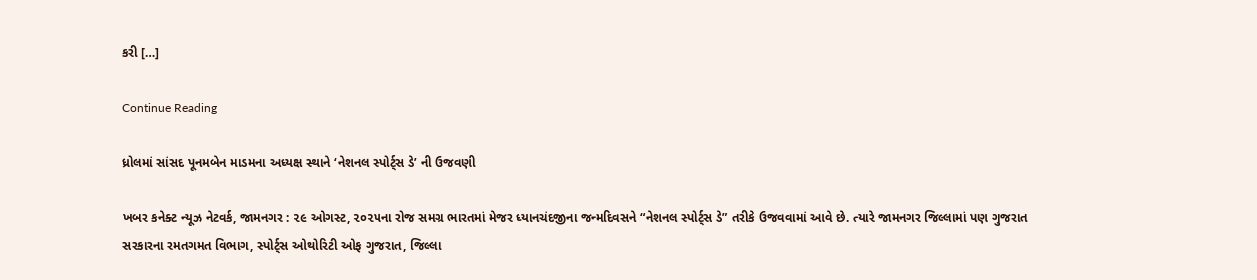કરી […]

Continue Reading

ધ્રોલમાં સાંસદ પૂનમબેન માડમના અધ્યક્ષ સ્થાને ‘નેશનલ સ્પોર્ટ્સ ડે’ ની ઉજવણી

ખબર કનેક્ટ ન્યૂઝ નેટવર્ક, જામનગર : ૨૯ ઓગસ્ટ, ૨૦૨૫ના રોજ સમગ્ર ભારતમાં મેજર ધ્યાનચંદજીના જન્મદિવસને “નેશનલ સ્પોર્ટ્સ ડે” તરીકે ઉજવવામાં આવે છે. ત્યારે જામનગર જિલ્લામાં પણ ગુજરાત સરકારના રમતગમત વિભાગ, સ્પોર્ટ્સ ઓથોરિટી ઓફ ગુજરાત, જિલ્લા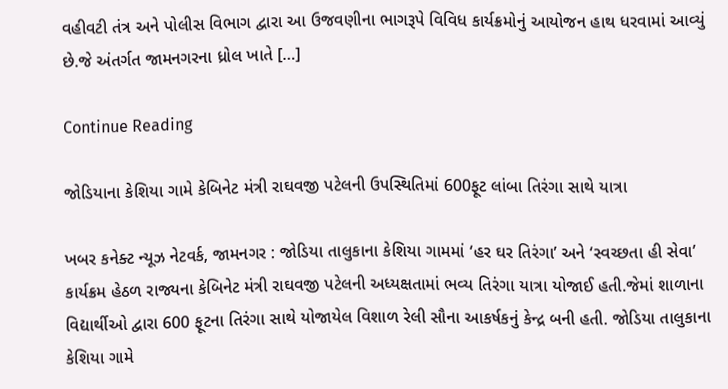વહીવટી તંત્ર અને પોલીસ વિભાગ દ્વારા આ ઉજવણીના ભાગરૂપે વિવિધ કાર્યક્રમોનું આયોજન હાથ ધરવામાં આવ્યું છે.જે અંતર્ગત જામનગરના ધ્રોલ ખાતે […]

Continue Reading

જોડિયાના કેશિયા ગામે કેબિનેટ મંત્રી રાઘવજી પટેલની ઉપસ્થિતિમાં 600ફૂટ લાંબા તિરંગા સાથે યાત્રા

ખબર કનેક્ટ ન્યૂઝ નેટવર્ક, જામનગર : જોડિયા તાલુકાના કેશિયા ગામમાં ‘હર ઘર તિરંગા’ અને ‘સ્વચ્છતા હી સેવા’ કાર્યક્રમ હેઠળ રાજ્યના કેબિનેટ મંત્રી રાઘવજી પટેલની અધ્યક્ષતામાં ભવ્ય તિરંગા યાત્રા યોજાઈ હતી.જેમાં શાળાના વિદ્યાર્થીઓ દ્વારા 600 ફૂટના તિરંગા સાથે યોજાયેલ વિશાળ રેલી સૌના આકર્ષકનું કેન્દ્ર બની હતી. જોડિયા તાલુકાના કેશિયા ગામે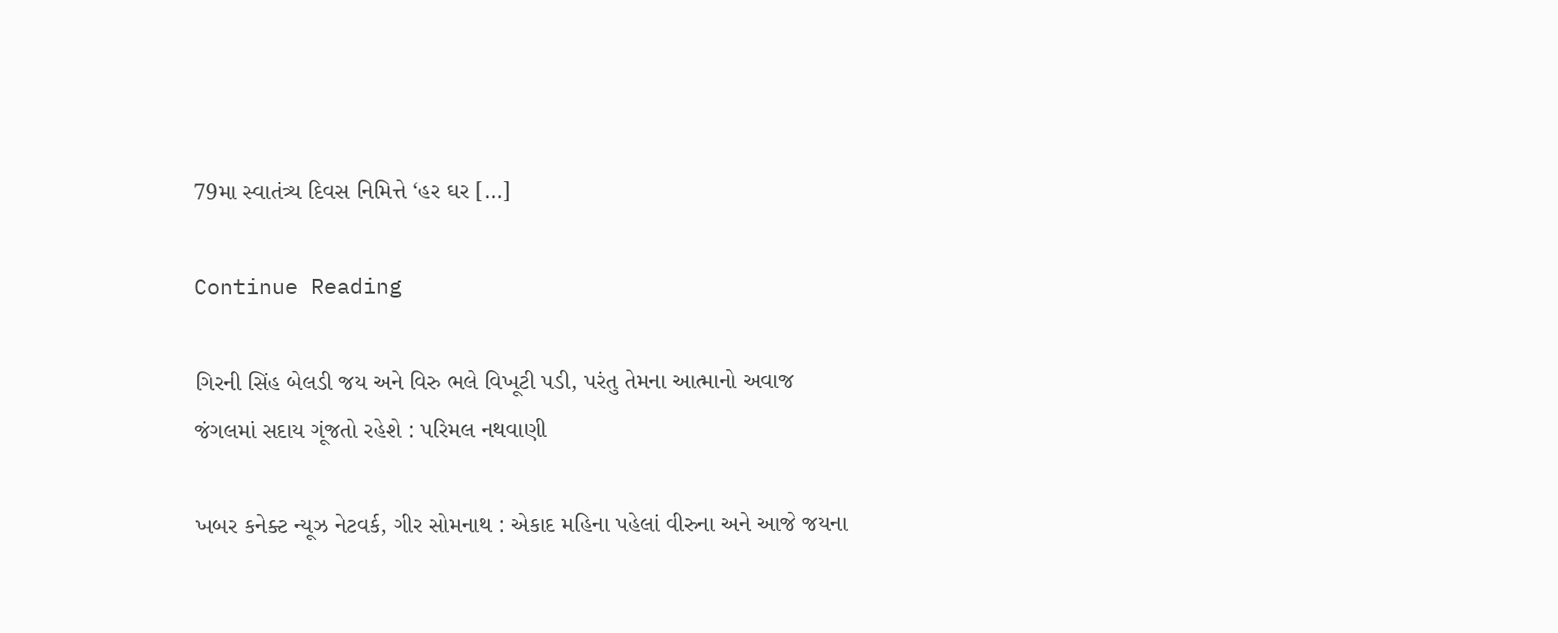79મા સ્વાતંત્ર્ય દિવસ નિમિત્તે ‘હર ઘર […]

Continue Reading

ગિરની સિંહ બેલડી જય અને વિરુ ભલે વિખૂટી પડી, પરંતુ તેમના આત્માનો અવાજ જંગલમાં સદાય ગૂંજતો રહેશે : પરિમલ નથવાણી

ખબર કનેક્ટ ન્યૂઝ નેટવર્ક, ગીર સોમનાથ : એકાદ મહિના પહેલાં વીરુના અને આજે જયના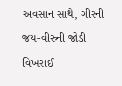અવસાન સાથે, ગીરની જય-વીરુની જોડી વિખરાઈ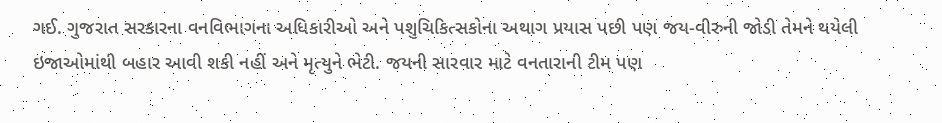ગઈ. ગુજરાત સરકારના વનવિભાગના અધિકારીઓ અને પશુચિકિત્સકોના અથાગ પ્રયાસ પછી પણ જય-વીરુની જોડી તેમને થયેલી ઇજાઓમાંથી બહાર આવી શકી નહીં અને મૃત્યુને ભેટી. જયની સારવાર માટે વનતારાની ટીમ પણ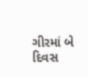ગીરમાં બે દિવસ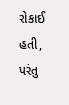રોકાઈ હતી, પરંતુ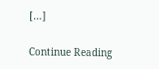[…]

Continue Reading